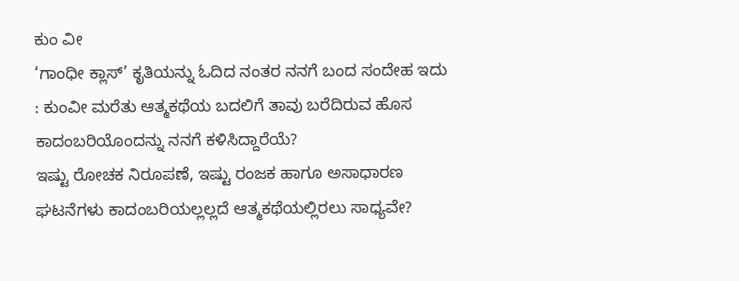ಕುಂ ವೀ
‘ಗಾಂಧೀ ಕ್ಲಾಸ್’ ಕೃತಿಯನ್ನು ಓದಿದ ನಂತರ ನನಗೆ ಬಂದ ಸಂದೇಹ ಇದು : ಕುಂವೀ ಮರೆತು ಆತ್ಮಕಥೆಯ ಬದಲಿಗೆ ತಾವು ಬರೆದಿರುವ ಹೊಸ ಕಾದಂಬರಿಯೊಂದನ್ನು ನನಗೆ ಕಳಿಸಿದ್ದಾರೆಯೆ?
ಇಷ್ಟು ರೋಚಕ ನಿರೂಪಣೆ, ಇಷ್ಟು ರಂಜಕ ಹಾಗೂ ಅಸಾಧಾರಣ ಘಟನೆಗಳು ಕಾದಂಬರಿಯಲ್ಲಲ್ಲದೆ ಆತ್ಮಕಥೆಯಲ್ಲಿರಲು ಸಾಧ್ಯವೇ?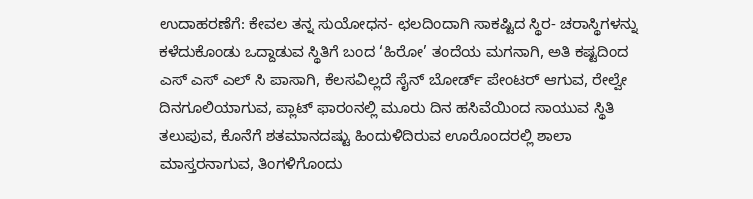ಉದಾಹರಣೆಗೆ: ಕೇವಲ ತನ್ನ ಸುಯೋಧನ- ಛಲದಿಂದಾಗಿ ಸಾಕಷ್ಟಿದ ಸ್ಥಿರ- ಚರಾಸ್ಥಿಗಳನ್ನು ಕಳೆದುಕೊಂಡು ಒದ್ದಾಡುವ ಸ್ಥಿತಿಗೆ ಬಂದ ‘ಹಿರೋ’ ತಂದೆಯ ಮಗನಾಗಿ, ಅತಿ ಕಷ್ಟದಿಂದ ಎಸ್ ಎಸ್ ಎಲ್ ಸಿ ಪಾಸಾಗಿ, ಕೆಲಸವಿಲ್ಲದೆ ಸೈನ್ ಬೋರ್ಡ್ ಪೇಂಟರ್ ಆಗುವ, ರೇಲ್ವೇ ದಿನಗೂಲಿಯಾಗುವ, ಪ್ಲಾಟ್ ಫಾರಂನಲ್ಲಿ ಮೂರು ದಿನ ಹಸಿವೆಯಿಂದ ಸಾಯುವ ಸ್ಥಿತಿ ತಲುಪುವ, ಕೊನೆಗೆ ಶತಮಾನದಷ್ಟು ಹಿಂದುಳಿದಿರುವ ಊರೊಂದರಲ್ಲಿ ಶಾಲಾ ಮಾಸ್ತರನಾಗುವ, ತಿಂಗಳಿಗೊಂದು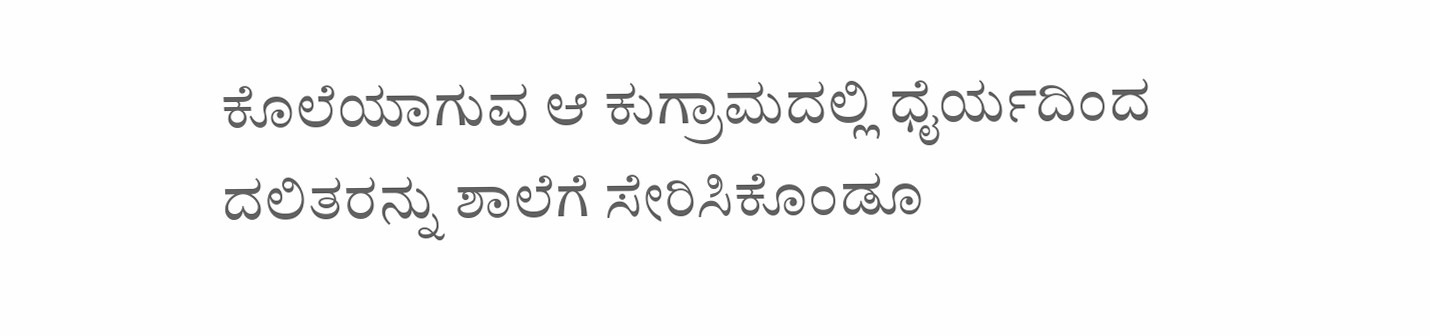ಕೊಲೆಯಾಗುವ ಆ ಕುಗ್ರಾಮದಲ್ಲಿ ಧೈರ್ಯದಿಂದ ದಲಿತರನ್ನು ಶಾಲೆಗೆ ಸೇರಿಸಿಕೊಂಡೂ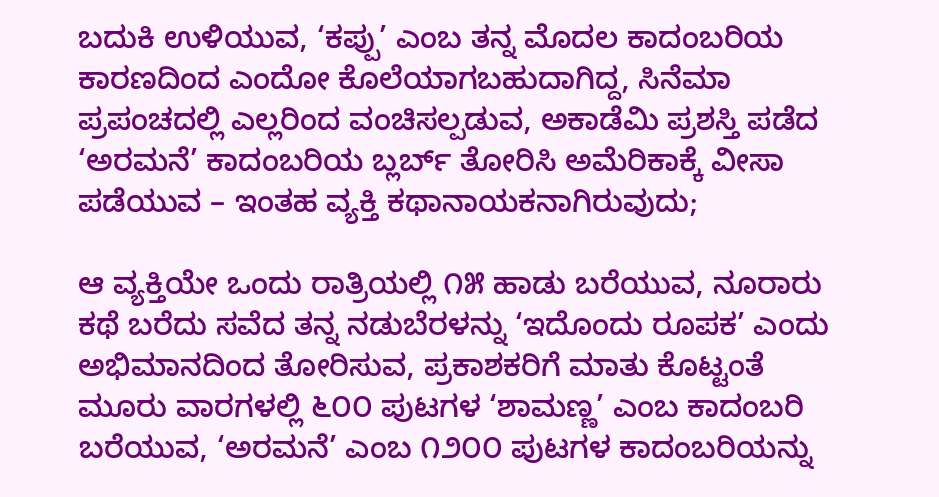ಬದುಕಿ ಉಳಿಯುವ, ‘ಕಪ್ಪು’ ಎಂಬ ತನ್ನ ಮೊದಲ ಕಾದಂಬರಿಯ ಕಾರಣದಿಂದ ಎಂದೋ ಕೊಲೆಯಾಗಬಹುದಾಗಿದ್ದ, ಸಿನೆಮಾ ಪ್ರಪಂಚದಲ್ಲಿ ಎಲ್ಲರಿಂದ ವಂಚಿಸಲ್ಪಡುವ, ಅಕಾಡೆಮಿ ಪ್ರಶಸ್ತಿ ಪಡೆದ ‘ಅರಮನೆ’ ಕಾದಂಬರಿಯ ಬ್ಲರ್ಬ್ ತೋರಿಸಿ ಅಮೆರಿಕಾಕ್ಕೆ ವೀಸಾ ಪಡೆಯುವ – ಇಂತಹ ವ್ಯಕ್ತಿ ಕಥಾನಾಯಕನಾಗಿರುವುದು;

ಆ ವ್ಯಕ್ತಿಯೇ ಒಂದು ರಾತ್ರಿಯಲ್ಲಿ ೧೫ ಹಾಡು ಬರೆಯುವ, ನೂರಾರು ಕಥೆ ಬರೆದು ಸವೆದ ತನ್ನ ನಡುಬೆರಳನ್ನು ‘ಇದೊಂದು ರೂಪಕ’ ಎಂದು ಅಭಿಮಾನದಿಂದ ತೋರಿಸುವ, ಪ್ರಕಾಶಕರಿಗೆ ಮಾತು ಕೊಟ್ಟಂತೆ ಮೂರು ವಾರಗಳಲ್ಲಿ ೬೦೦ ಪುಟಗಳ ‘ಶಾಮಣ್ಣ’ ಎಂಬ ಕಾದಂಬರಿ ಬರೆಯುವ, ‘ಅರಮನೆ’ ಎಂಬ ೧೨೦೦ ಪುಟಗಳ ಕಾದಂಬರಿಯನ್ನು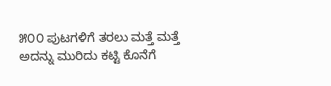೫೦೦ ಪುಟಗಳಿಗೆ ತರಲು ಮತ್ತೆ ಮತ್ತೆ ಅದನ್ನು ಮುರಿದು ಕಟ್ಟಿ ಕೊನೆಗೆ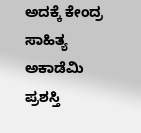ಅದಕ್ಕೆ ಕೇಂದ್ರ ಸಾಹಿತ್ಯ ಅಕಾಡೆಮಿ ಪ್ರಶಸ್ತಿ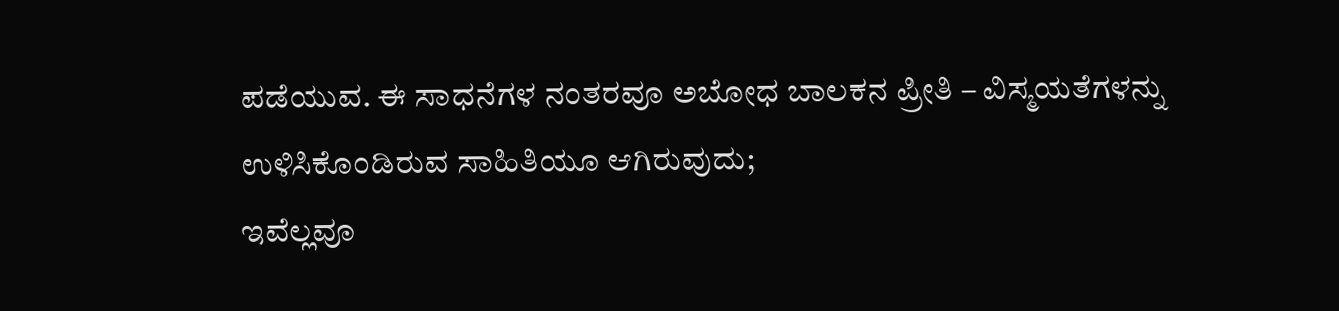ಪಡೆಯುವ. ಈ ಸಾಧನೆಗಳ ನಂತರವೂ ಅಬೋಧ ಬಾಲಕನ ಪ್ರೀತಿ – ವಿಸ್ಮಯತೆಗಳನ್ನು ಉಳಿಸಿಕೊಂಡಿರುವ ಸಾಹಿತಿಯೂ ಆಗಿರುವುದು;
ಇವೆಲ್ಲವೂ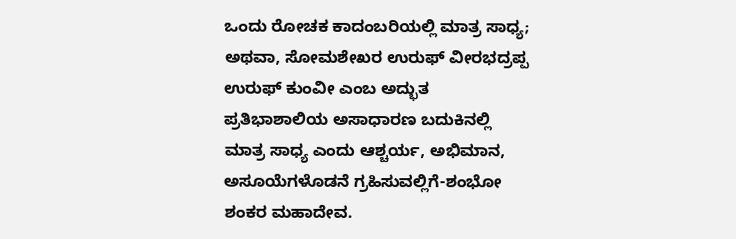ಒಂದು ರೋಚಕ ಕಾದಂಬರಿಯಲ್ಲಿ ಮಾತ್ರ ಸಾಧ್ಯ; ಅಥವಾ, ಸೋಮಶೇಖರ ಉರುಫ್ ವೀರಭದ್ರಪ್ಪ ಉರುಫ್ ಕುಂವೀ ಎಂಬ ಅದ್ಭುತ ಪ್ರತಿಭಾಶಾಲಿಯ ಅಸಾಧಾರಣ ಬದುಕಿನಲ್ಲಿ ಮಾತ್ರ ಸಾಧ್ಯ ಎಂದು ಆಶ್ಚರ್ಯ, ಅಭಿಮಾನ, ಅಸೂಯೆಗಳೊಡನೆ ಗ್ರಹಿಸುವಲ್ಲಿಗೆ-ಶಂಭೋ ಶಂಕರ ಮಹಾದೇವ.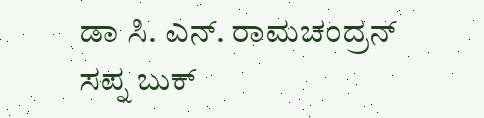ಡಾ ಸಿ. ಎನ್. ರಾಮಚಂದ್ರನ್
ಸಪ್ನ ಬುಕ್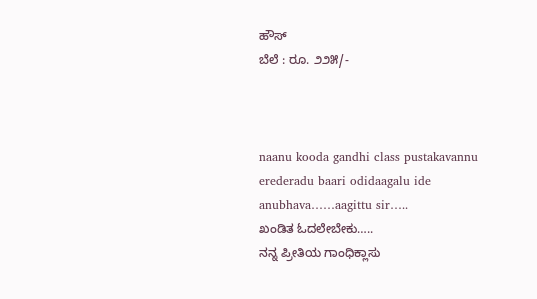ಹೌಸ್
ಬೆಲೆ : ರೂ. ೨೨೫/-



naanu kooda gandhi class pustakavannu erederadu baari odidaagalu ide anubhava……aagittu sir…..
ಖಂಡಿತ ಓದಲೇಬೇಕು…..
ನನ್ನ ಪ್ರೀತಿಯ ಗಾಂಧಿಕ್ಲಾಸು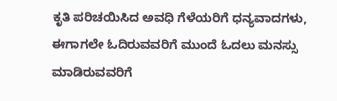ಕೃತಿ ಪರಿಚಯಿಸಿದ ಅವಧಿ ಗೆಳೆಯರಿಗೆ ಧನ್ಯವಾದಗಳು,
ಈಗಾಗಲೇ ಓದಿರುವವರಿಗೆ ಮುಂದೆ ಓದಲು ಮನಸ್ಸು ಮಾಡಿರುವವರಿಗೆ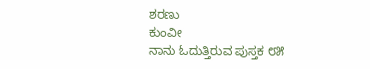ಶರಣು
ಕುಂವೀ
ನಾನು ಓದುತ್ತಿರುವ ಪುಸ್ತಕ ೮೫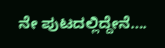ನೇ ಪುಟದಲ್ಲಿದ್ದೇನೆ….